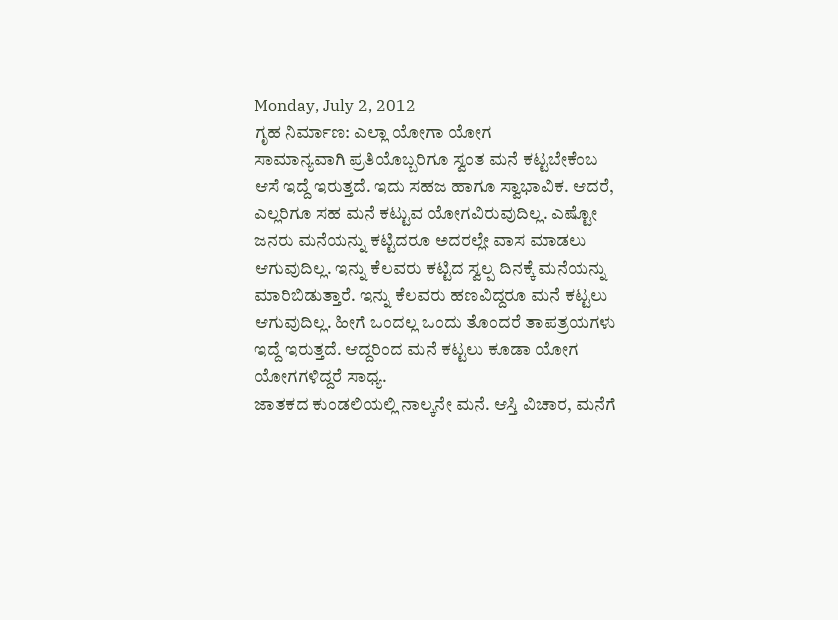Monday, July 2, 2012
ಗೃಹ ನಿರ್ಮಾಣ: ಎಲ್ಲಾ ಯೋಗಾ ಯೋಗ
ಸಾಮಾನ್ಯವಾಗಿ ಪ್ರತಿಯೊಬ್ಬರಿಗೂ ಸ್ವಂತ ಮನೆ ಕಟ್ಟಬೇಕೆಂಬ ಆಸೆ ಇದ್ದೆ ಇರುತ್ತದೆ. ಇದು ಸಹಜ ಹಾಗೂ ಸ್ವಾಭಾವಿಕ. ಆದರೆ, ಎಲ್ಲರಿಗೂ ಸಹ ಮನೆ ಕಟ್ಟುವ ಯೋಗವಿರುವುದಿಲ್ಲ. ಎಷ್ಟೋ ಜನರು ಮನೆಯನ್ನು ಕಟ್ಟಿದರೂ ಅದರಲ್ಲೇ ವಾಸ ಮಾಡಲು ಆಗುವುದಿಲ್ಲ. ಇನ್ನು ಕೆಲವರು ಕಟ್ಟಿದ ಸ್ವಲ್ಪ ದಿನಕ್ಕೆ ಮನೆಯನ್ನು ಮಾರಿಬಿಡುತ್ತಾರೆ. ಇನ್ನು ಕೆಲವರು ಹಣವಿದ್ದರೂ ಮನೆ ಕಟ್ಟಲು ಆಗುವುದಿಲ್ಲ. ಹೀಗೆ ಒಂದಲ್ಲ ಒಂದು ತೊಂದರೆ ತಾಪತ್ರಯಗಳು ಇದ್ದೆ ಇರುತ್ತದೆ. ಆದ್ದರಿಂದ ಮನೆ ಕಟ್ಟಲು ಕೂಡಾ ಯೋಗ ಯೋಗಗಳಿದ್ದರೆ ಸಾಧ್ಯ.
ಜಾತಕದ ಕುಂಡಲಿಯಲ್ಲಿ ನಾಲ್ಕನೇ ಮನೆ. ಆಸ್ತಿ ವಿಚಾರ, ಮನೆಗೆ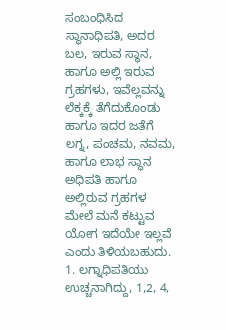ಸಂಬಂಧಿಸಿದ ಸ್ಥಾನಾಧಿಪತಿ, ಅದರ ಬಲ, ಇರುವ ಸ್ಥಾನ, ಹಾಗೂ ಅಲ್ಲಿ ಇರುವ ಗ್ರಹಗಳು, ಇವೆಲ್ಲವನ್ನು ಲೆಕ್ಕಕ್ಕೆ ತೆಗೆದುಕೊಂಡು ಹಾಗೂ ಇದರ ಜತೆಗೆ ಲಗ್ನ, ಪಂಚಮ, ನವಮ, ಹಾಗೂ ಲಾಭ ಸ್ಥಾನ ಅಧಿಪತಿ ಹಾಗೂ ಅಲ್ಲಿರುವ ಗ್ರಹಗಳ ಮೇಲೆ ಮನೆ ಕಟ್ಟುವ ಯೋಗ ಇದೆಯೇ ಇಲ್ಲವೆ ಎಂದು ತಿಳಿಯಬಹುದು.
1. ಲಗ್ನಾಧಿಪತಿಯು ಉಚ್ಚನಾಗಿದ್ದು, 1,2, 4,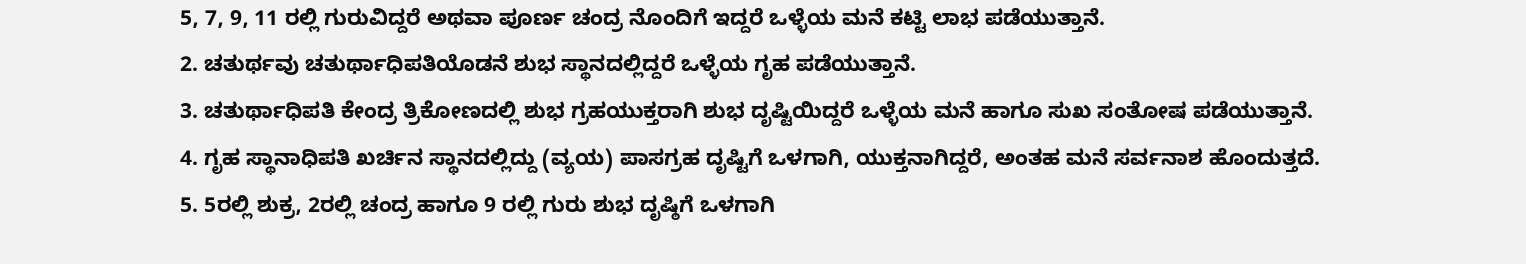5, 7, 9, 11 ರಲ್ಲಿ ಗುರುವಿದ್ದರೆ ಅಥವಾ ಪೂರ್ಣ ಚಂದ್ರ ನೊಂದಿಗೆ ಇದ್ದರೆ ಒಳ್ಳೆಯ ಮನೆ ಕಟ್ಟಿ ಲಾಭ ಪಡೆಯುತ್ತಾನೆ.
2. ಚತುರ್ಥವು ಚತುರ್ಥಾಧಿಪತಿಯೊಡನೆ ಶುಭ ಸ್ಥಾನದಲ್ಲಿದ್ದರೆ ಒಳ್ಳೆಯ ಗೃಹ ಪಡೆಯುತ್ತಾನೆ.
3. ಚತುರ್ಥಾಧಿಪತಿ ಕೇಂದ್ರ ತ್ರಿಕೋಣದಲ್ಲಿ ಶುಭ ಗ್ರಹಯುಕ್ತರಾಗಿ ಶುಭ ದೃಷ್ಟಿಯಿದ್ದರೆ ಒಳ್ಳೆಯ ಮನೆ ಹಾಗೂ ಸುಖ ಸಂತೋಷ ಪಡೆಯುತ್ತಾನೆ.
4. ಗೃಹ ಸ್ಥಾನಾಧಿಪತಿ ಖರ್ಚಿನ ಸ್ಥಾನದಲ್ಲಿದ್ದು (ವ್ಯಯ) ಪಾಸಗ್ರಹ ದೃಷ್ಟಿಗೆ ಒಳಗಾಗಿ, ಯುಕ್ತನಾಗಿದ್ದರೆ, ಅಂತಹ ಮನೆ ಸರ್ವನಾಶ ಹೊಂದುತ್ತದೆ.
5. 5ರಲ್ಲಿ ಶುಕ್ರ, 2ರಲ್ಲಿ ಚಂದ್ರ ಹಾಗೂ 9 ರಲ್ಲಿ ಗುರು ಶುಭ ದೃಷ್ಠಿಗೆ ಒಳಗಾಗಿ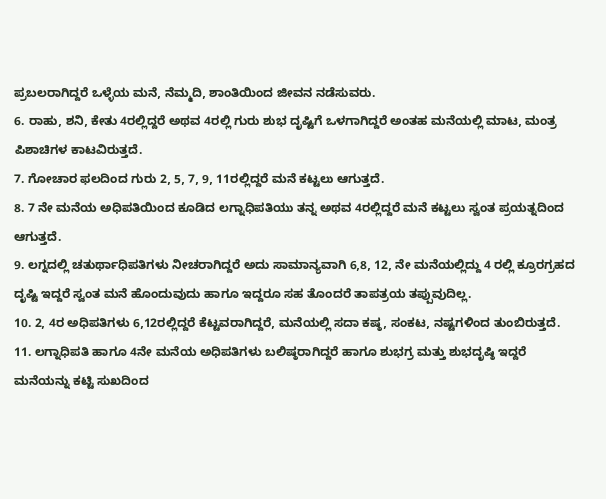ಪ್ರಬಲರಾಗಿದ್ದರೆ ಒಳ್ಳೆಯ ಮನೆ, ನೆಮ್ಮದಿ, ಶಾಂತಿಯಿಂದ ಜೀವನ ನಡೆಸುವರು.
6. ರಾಹು, ಶನಿ, ಕೇತು 4ರಲ್ಲಿದ್ದರೆ ಅಥವ 4ರಲ್ಲಿ ಗುರು ಶುಭ ದೃಷ್ಟಿಗೆ ಒಳಗಾಗಿದ್ದರೆ ಅಂತಹ ಮನೆಯಲ್ಲಿ ಮಾಟ, ಮಂತ್ರ ಪಿಶಾಚಿಗಳ ಕಾಟವಿರುತ್ತದೆ.
7. ಗೋಚಾರ ಫಲದಿಂದ ಗುರು 2, 5, 7, 9, 11ರಲ್ಲಿದ್ದರೆ ಮನೆ ಕಟ್ಟಲು ಆಗುತ್ತದೆ.
8. 7 ನೇ ಮನೆಯ ಅಧಿಪತಿಯಿಂದ ಕೂಡಿದ ಲಗ್ನಾಧಿಪತಿಯು ತನ್ನ ಅಥವ 4ರಲ್ಲಿದ್ದರೆ ಮನೆ ಕಟ್ಟಲು ಸ್ವಂತ ಪ್ರಯತ್ನದಿಂದ ಆಗುತ್ತದೆ.
9. ಲಗ್ನದಲ್ಲಿ ಚತುರ್ಥಾಧಿಪತಿಗಳು ನೀಚರಾಗಿದ್ದರೆ ಅದು ಸಾಮಾನ್ಯವಾಗಿ 6,8, 12, ನೇ ಮನೆಯಲ್ಲಿದ್ದು 4 ರಲ್ಲಿ ಕ್ರೂರಗ್ರಹದ ದೃಷ್ಟಿ ಇದ್ದರೆ ಸ್ವಂತ ಮನೆ ಹೊಂದುವುದು ಹಾಗೂ ಇದ್ದರೂ ಸಹ ತೊಂದರೆ ತಾಪತ್ರಯ ತಪ್ಪುವುದಿಲ್ಲ.
10. 2, 4ರ ಅಧಿಪತಿಗಳು 6,12ರಲ್ಲಿದ್ದರೆ ಕೆಟ್ಟವರಾಗಿದ್ದರೆ, ಮನೆಯಲ್ಲಿ ಸದಾ ಕಷ್ಠ, ಸಂಕಟ, ನಷ್ಟಗಳಿಂದ ತುಂಬಿರುತ್ತದೆ.
11. ಲಗ್ನಾಧಿಪತಿ ಹಾಗೂ 4ನೇ ಮನೆಯ ಅಧಿಪತಿಗಳು ಬಲಿಷ್ಠರಾಗಿದ್ದರೆ ಹಾಗೂ ಶುಭಗ್ರ ಮತ್ತು ಶುಭದೃಷ್ಠಿ ಇದ್ದರೆ ಮನೆಯನ್ನು ಕಟ್ಟಿ ಸುಖದಿಂದ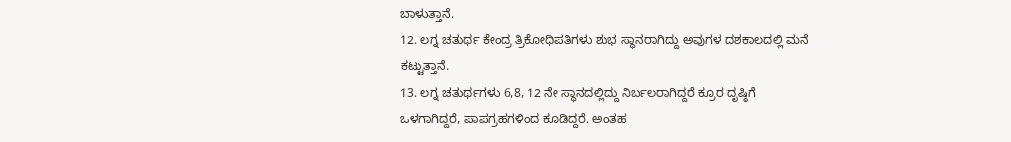ಬಾಳುತ್ತಾನೆ.
12. ಲಗ್ನ ಚತುರ್ಥ ಕೇಂದ್ರ ತ್ರಿಕೋಧಿಪತಿಗಳು ಶುಭ ಸ್ಥಾನರಾಗಿದ್ದು ಅವುಗಳ ದಶಕಾಲದಲ್ಲಿ ಮನೆ ಕಟ್ಟುತ್ತಾನೆ.
13. ಲಗ್ನ ಚತುರ್ಥಗಳು 6,8, 12 ನೇ ಸ್ಥಾನದಲ್ಲಿದ್ದು ನಿರ್ಬಲರಾಗಿದ್ದರೆ ಕ್ರೂರ ದೃಷ್ಠಿಗೆ ಒಳಗಾಗಿದ್ದರೆ, ಪಾಪಗ್ರಹಗಳಿಂದ ಕೂಡಿದ್ದರೆ. ಅಂತಹ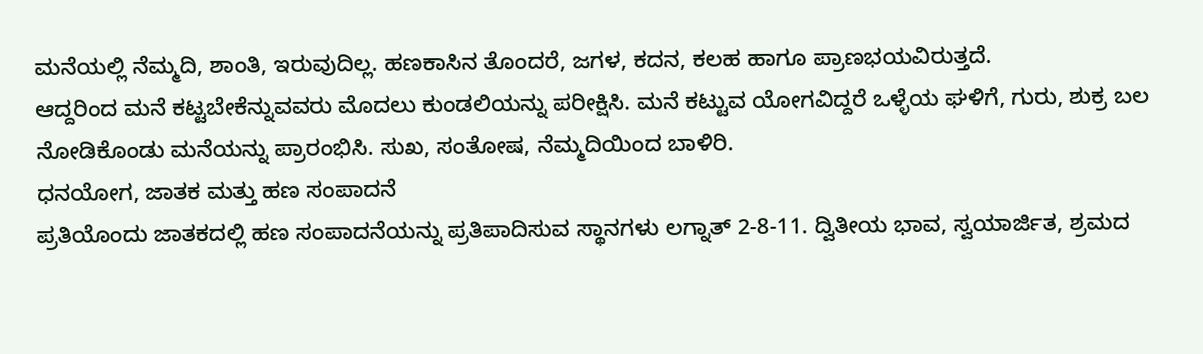ಮನೆಯಲ್ಲಿ ನೆಮ್ಮದಿ, ಶಾಂತಿ, ಇರುವುದಿಲ್ಲ. ಹಣಕಾಸಿನ ತೊಂದರೆ, ಜಗಳ, ಕದನ, ಕಲಹ ಹಾಗೂ ಪ್ರಾಣಭಯವಿರುತ್ತದೆ.
ಆದ್ದರಿಂದ ಮನೆ ಕಟ್ಟಬೇಕೆನ್ನುವವರು ಮೊದಲು ಕುಂಡಲಿಯನ್ನು ಪರೀಕ್ಷಿಸಿ. ಮನೆ ಕಟ್ಟುವ ಯೋಗವಿದ್ದರೆ ಒಳ್ಳೆಯ ಘಳಿಗೆ, ಗುರು, ಶುಕ್ರ ಬಲ ನೋಡಿಕೊಂಡು ಮನೆಯನ್ನು ಪ್ರಾರಂಭಿಸಿ. ಸುಖ, ಸಂತೋಷ, ನೆಮ್ಮದಿಯಿಂದ ಬಾಳಿರಿ.
ಧನಯೋಗ, ಜಾತಕ ಮತ್ತು ಹಣ ಸಂಪಾದನೆ
ಪ್ರತಿಯೊಂದು ಜಾತಕದಲ್ಲಿ ಹಣ ಸಂಪಾದನೆಯನ್ನು ಪ್ರತಿಪಾದಿಸುವ ಸ್ಥಾನಗಳು ಲಗ್ನಾತ್ 2-8-11. ದ್ವಿತೀಯ ಭಾವ, ಸ್ವಯಾರ್ಜಿತ, ಶ್ರಮದ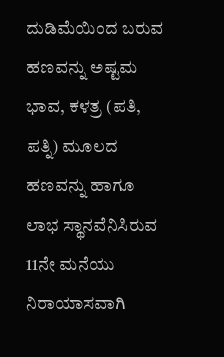ದುಡಿಮೆಯಿಂದ ಬರುವ ಹಣವನ್ನು ಅಷ್ಟಮ ಭಾವ, ಕಳತ್ರ (ಪತಿ, ಪತ್ನಿ) ಮೂಲದ ಹಣವನ್ನು ಹಾಗೂ ಲಾಭ ಸ್ಥಾನವೆನಿಸಿರುವ 11ನೇ ಮನೆಯು ನಿರಾಯಾಸವಾಗಿ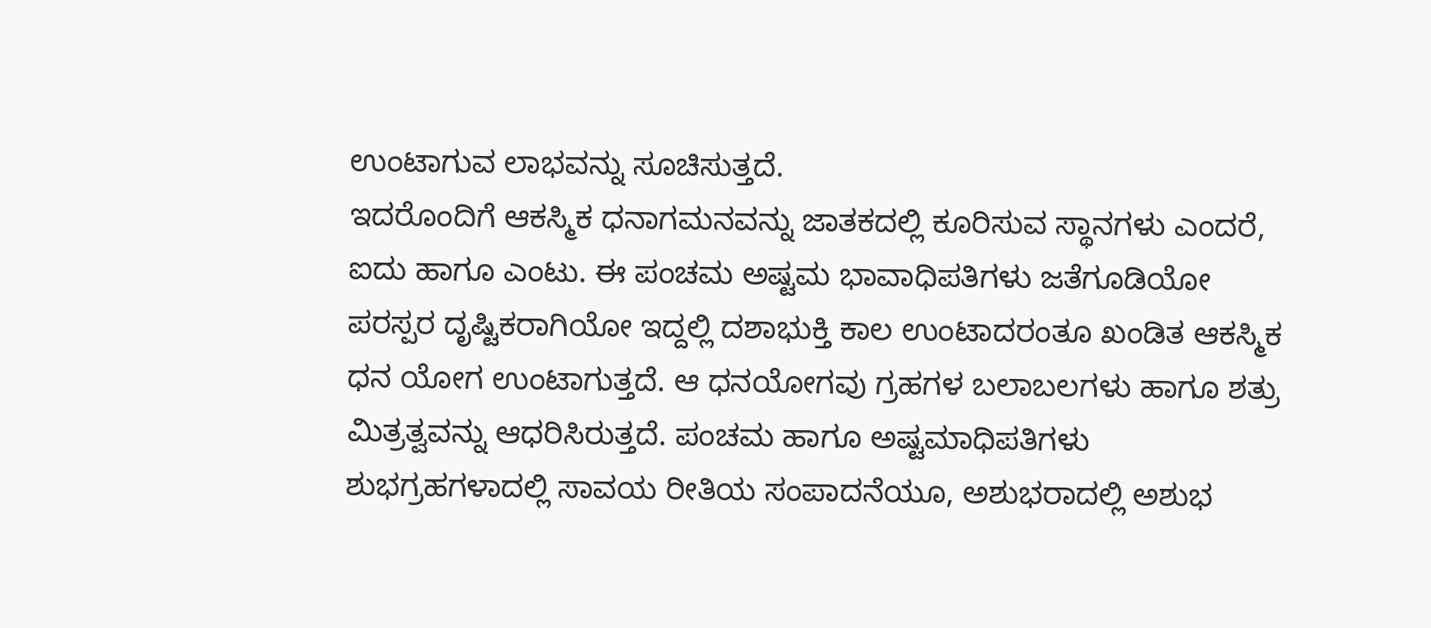ಉಂಟಾಗುವ ಲಾಭವನ್ನು ಸೂಚಿಸುತ್ತದೆ.
ಇದರೊಂದಿಗೆ ಆಕಸ್ಮಿಕ ಧನಾಗಮನವನ್ನು ಜಾತಕದಲ್ಲಿ ಕೂರಿಸುವ ಸ್ಥಾನಗಳು ಎಂದರೆ, ಐದು ಹಾಗೂ ಎಂಟು. ಈ ಪಂಚಮ ಅಷ್ಟಮ ಭಾವಾಧಿಪತಿಗಳು ಜತೆಗೂಡಿಯೋ ಪರಸ್ಪರ ದೃಷ್ಟಿಕರಾಗಿಯೋ ಇದ್ದಲ್ಲಿ ದಶಾಭುಕ್ತಿ ಕಾಲ ಉಂಟಾದರಂತೂ ಖಂಡಿತ ಆಕಸ್ಮಿಕ ಧನ ಯೋಗ ಉಂಟಾಗುತ್ತದೆ. ಆ ಧನಯೋಗವು ಗ್ರಹಗಳ ಬಲಾಬಲಗಳು ಹಾಗೂ ಶತ್ರು ಮಿತ್ರತ್ವವನ್ನು ಆಧರಿಸಿರುತ್ತದೆ. ಪಂಚಮ ಹಾಗೂ ಅಷ್ಟಮಾಧಿಪತಿಗಳು ಶುಭಗ್ರಹಗಳಾದಲ್ಲಿ ಸಾವಯ ರೀತಿಯ ಸಂಪಾದನೆಯೂ, ಅಶುಭರಾದಲ್ಲಿ ಅಶುಭ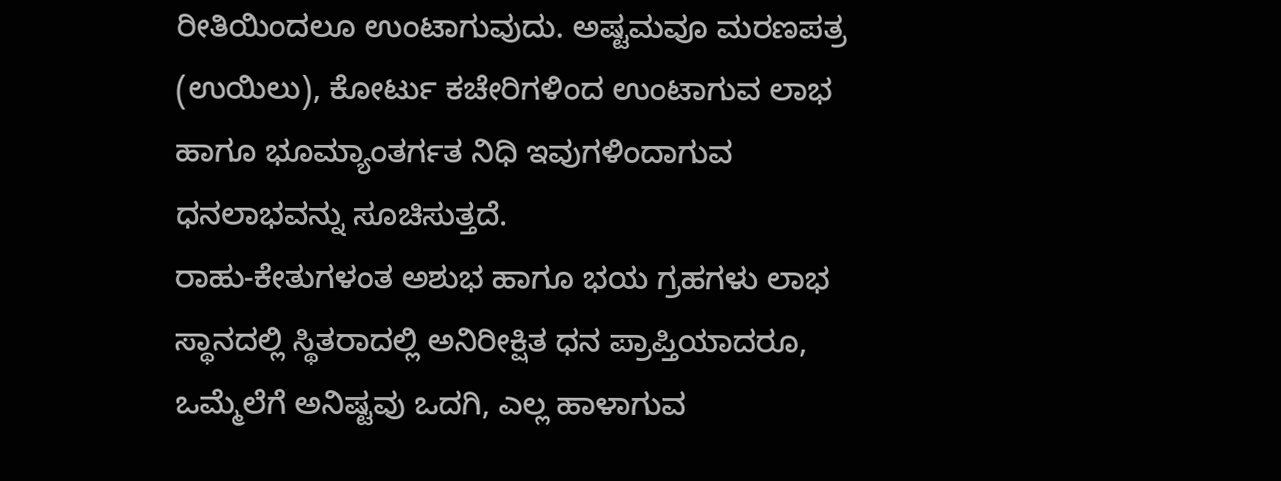ರೀತಿಯಿಂದಲೂ ಉಂಟಾಗುವುದು. ಅಷ್ಟಮವೂ ಮರಣಪತ್ರ (ಉಯಿಲು), ಕೋರ್ಟು ಕಚೇರಿಗಳಿಂದ ಉಂಟಾಗುವ ಲಾಭ ಹಾಗೂ ಭೂಮ್ಯಾಂತರ್ಗತ ನಿಧಿ ಇವುಗಳಿಂದಾಗುವ ಧನಲಾಭವನ್ನು ಸೂಚಿಸುತ್ತದೆ.
ರಾಹು-ಕೇತುಗಳಂತ ಅಶುಭ ಹಾಗೂ ಭಯ ಗ್ರಹಗಳು ಲಾಭ ಸ್ಥಾನದಲ್ಲಿ ಸ್ಥಿತರಾದಲ್ಲಿ ಅನಿರೀಕ್ಷಿತ ಧನ ಪ್ರಾಪ್ತಿಯಾದರೂ, ಒಮ್ಮೆಲೆಗೆ ಅನಿಷ್ಟವು ಒದಗಿ, ಎಲ್ಲ ಹಾಳಾಗುವ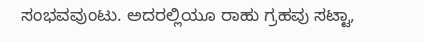ಸಂಭವವುಂಟು. ಅದರಲ್ಲಿಯೂ ರಾಹು ಗ್ರಹವು ಸಟ್ಟಾ,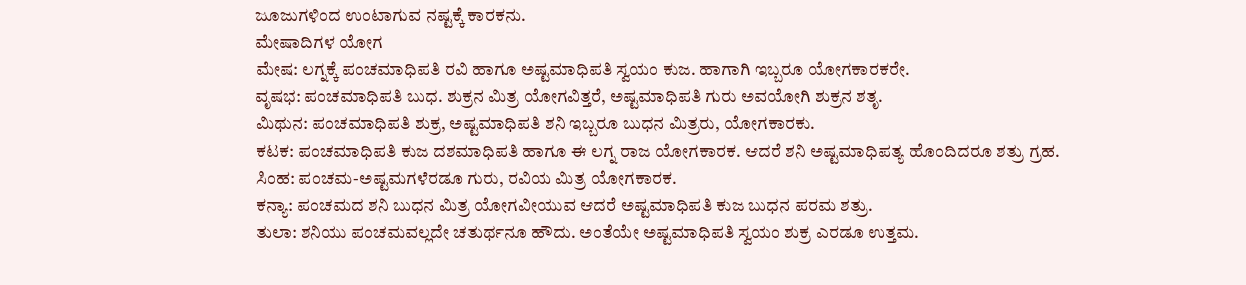ಜೂಜುಗಳಿಂದ ಉಂಟಾಗುವ ನಷ್ಟಕ್ಕೆ ಕಾರಕನು.
ಮೇಷಾದಿಗಳ ಯೋಗ
ಮೇಷ: ಲಗ್ನಕ್ಕೆ ಪಂಚಮಾಧಿಪತಿ ರವಿ ಹಾಗೂ ಅಷ್ಟಮಾಧಿಪತಿ ಸ್ವಯಂ ಕುಜ. ಹಾಗಾಗಿ ಇಬ್ಬರೂ ಯೋಗಕಾರಕರೇ.
ವೃಷಭ: ಪಂಚಮಾಧಿಪತಿ ಬುಧ. ಶುಕ್ರನ ಮಿತ್ರ ಯೋಗವಿತ್ತರೆ, ಅಷ್ಟಮಾಧಿಪತಿ ಗುರು ಅವಯೋಗಿ ಶುಕ್ರನ ಶತೃ.
ಮಿಥುನ: ಪಂಚಮಾಧಿಪತಿ ಶುಕ್ರ, ಅಷ್ಟಮಾಧಿಪತಿ ಶನಿ ಇಬ್ಬರೂ ಬುಧನ ಮಿತ್ರರು, ಯೋಗಕಾರಕು.
ಕಟಕ: ಪಂಚಮಾಧಿಪತಿ ಕುಜ ದಶಮಾಧಿಪತಿ ಹಾಗೂ ಈ ಲಗ್ನ ರಾಜ ಯೋಗಕಾರಕ. ಆದರೆ ಶನಿ ಅಷ್ಟಮಾಧಿಪತ್ಯ ಹೊಂದಿದರೂ ಶತ್ರು ಗ್ರಹ.
ಸಿಂಹ: ಪಂಚಮ-ಅಷ್ಟಮಗಳೆರಡೂ ಗುರು, ರವಿಯ ಮಿತ್ರ ಯೋಗಕಾರಕ.
ಕನ್ಯಾ: ಪಂಚಮದ ಶನಿ ಬುಧನ ಮಿತ್ರ ಯೋಗವೀಯುವ ಆದರೆ ಅಷ್ಟಮಾಧಿಪತಿ ಕುಜ ಬುಧನ ಪರಮ ಶತ್ರು.
ತುಲಾ: ಶನಿಯು ಪಂಚಮವಲ್ಲದೇ ಚತುರ್ಥನೂ ಹೌದು. ಅಂತೆಯೇ ಅಷ್ಟಮಾಧಿಪತಿ ಸ್ವಯಂ ಶುಕ್ರ ಎರಡೂ ಉತ್ತಮ.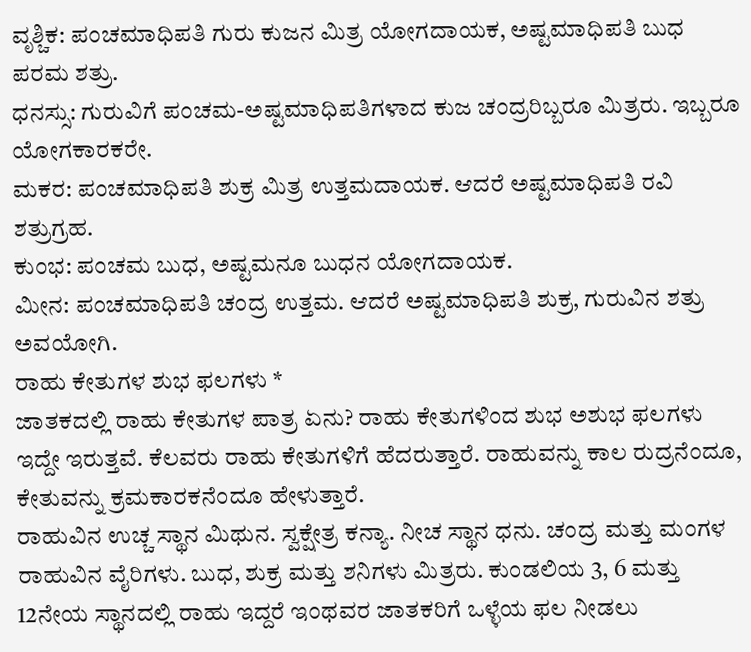ವೃಶ್ಚಿಕ: ಪಂಚಮಾಧಿಪತಿ ಗುರು ಕುಜನ ಮಿತ್ರ ಯೋಗದಾಯಕ, ಅಷ್ಟಮಾಧಿಪತಿ ಬುಧ ಪರಮ ಶತ್ರು.
ಧನಸ್ಸು: ಗುರುವಿಗೆ ಪಂಚಮ-ಅಷ್ಟಮಾಧಿಪತಿಗಳಾದ ಕುಜ ಚಂದ್ರರಿಬ್ಬರೂ ಮಿತ್ರರು. ಇಬ್ಬರೂ ಯೋಗಕಾರಕರೇ.
ಮಕರ: ಪಂಚಮಾಧಿಪತಿ ಶುಕ್ರ ಮಿತ್ರ ಉತ್ತಮದಾಯಕ. ಆದರೆ ಅಷ್ಟಮಾಧಿಪತಿ ರವಿ ಶತ್ರುಗ್ರಹ.
ಕುಂಭ: ಪಂಚಮ ಬುಧ, ಅಷ್ಟಮನೂ ಬುಧನ ಯೋಗದಾಯಕ.
ಮೀನ: ಪಂಚಮಾಧಿಪತಿ ಚಂದ್ರ ಉತ್ತಮ. ಆದರೆ ಅಷ್ಟಮಾಧಿಪತಿ ಶುಕ್ರ, ಗುರುವಿನ ಶತ್ರು ಅವಯೋಗಿ.
ರಾಹು ಕೇತುಗಳ ಶುಭ ಫಲಗಳು *
ಜಾತಕದಲ್ಲಿ ರಾಹು ಕೇತುಗಳ ಪಾತ್ರ ಏನು? ರಾಹು ಕೇತುಗಳಿಂದ ಶುಭ ಅಶುಭ ಫಲಗಳು ಇದ್ದೇ ಇರುತ್ತವೆ. ಕೆಲವರು ರಾಹು ಕೇತುಗಳಿಗೆ ಹೆದರುತ್ತಾರೆ. ರಾಹುವನ್ನು ಕಾಲ ರುದ್ರನೆಂದೂ, ಕೇತುವನ್ನು ಕ್ರಮಕಾರಕನೆಂದೂ ಹೇಳುತ್ತಾರೆ.
ರಾಹುವಿನ ಉಚ್ಚ ಸ್ಥಾನ ಮಿಥುನ. ಸ್ವಕ್ಷೇತ್ರ ಕನ್ಯಾ. ನೀಚ ಸ್ಥಾನ ಧನು. ಚಂದ್ರ ಮತ್ತು ಮಂಗಳ ರಾಹುವಿನ ವೈರಿಗಳು. ಬುಧ, ಶುಕ್ರ ಮತ್ತು ಶನಿಗಳು ಮಿತ್ರರು. ಕುಂಡಲಿಯ 3, 6 ಮತ್ತು 12ನೇಯ ಸ್ಥಾನದಲ್ಲಿ ರಾಹು ಇದ್ದರೆ ಇಂಥವರ ಜಾತಕರಿಗೆ ಒಳ್ಳೆಯ ಫಲ ನೀಡಲು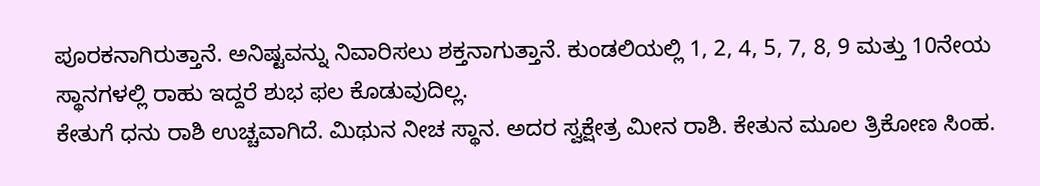ಪೂರಕನಾಗಿರುತ್ತಾನೆ. ಅನಿಷ್ಟವನ್ನು ನಿವಾರಿಸಲು ಶಕ್ತನಾಗುತ್ತಾನೆ. ಕುಂಡಲಿಯಲ್ಲಿ 1, 2, 4, 5, 7, 8, 9 ಮತ್ತು 10ನೇಯ ಸ್ಥಾನಗಳಲ್ಲಿ ರಾಹು ಇದ್ದರೆ ಶುಭ ಫಲ ಕೊಡುವುದಿಲ್ಲ.
ಕೇತುಗೆ ಧನು ರಾಶಿ ಉಚ್ಚವಾಗಿದೆ. ಮಿಥುನ ನೀಚ ಸ್ಥಾನ. ಅದರ ಸ್ವಕ್ಷೇತ್ರ ಮೀನ ರಾಶಿ. ಕೇತುನ ಮೂಲ ತ್ರಿಕೋಣ ಸಿಂಹ.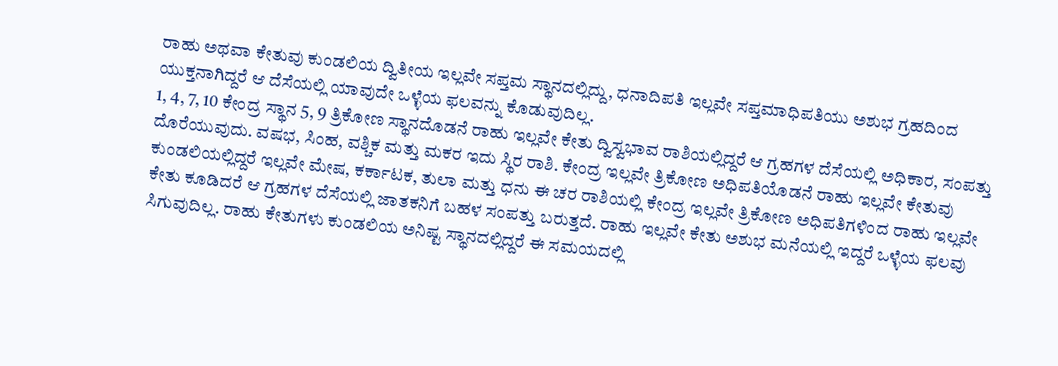ರಾಹು ಅಥವಾ ಕೇತುವು ಕುಂಡಲಿಯ ದ್ವಿತೀಯ ಇಲ್ಲವೇ ಸಪ್ತಮ ಸ್ಥಾನದಲ್ಲಿದ್ದು, ಧನಾದಿಪತಿ ಇಲ್ಲವೇ ಸಪ್ತಮಾಧಿಪತಿಯು ಅಶುಭ ಗ್ರಹದಿಂದ ಯುಕ್ತನಾಗಿದ್ದರೆ ಆ ದೆಸೆಯಲ್ಲಿ ಯಾವುದೇ ಒಳ್ಳೆಯ ಫಲವನ್ನು ಕೊಡುವುದಿಲ್ಲ.
1, 4, 7, 10 ಕೇಂದ್ರ ಸ್ಥಾನ 5, 9 ತ್ರಿಕೋಣ ಸ್ಥಾನದೊಡನೆ ರಾಹು ಇಲ್ಲವೇ ಕೇತು ದ್ವಿಸ್ವಭಾವ ರಾಶಿಯಲ್ಲಿದ್ದರೆ ಆ ಗ್ರಹಗಳ ದೆಸೆಯಲ್ಲಿ ಅಧಿಕಾರ, ಸಂಪತ್ತು ದೊರೆಯುವುದು. ವಷಭ, ಸಿಂಹ, ವಶ್ಚಿಕ ಮತ್ತು ಮಕರ ಇದು ಸ್ಥಿರ ರಾಶಿ. ಕೇಂದ್ರ ಇಲ್ಲವೇ ತ್ರಿಕೋಣ ಅಧಿಪತಿಯೊಡನೆ ರಾಹು ಇಲ್ಲವೇ ಕೇತುವು ಕುಂಡಲಿಯಲ್ಲಿದ್ದರೆ ಇಲ್ಲವೇ ಮೇಷ, ಕರ್ಕಾಟಕ, ತುಲಾ ಮತ್ತು ಧನು ಈ ಚರ ರಾಶಿಯಲ್ಲಿ ಕೇಂದ್ರ ಇಲ್ಲವೇ ತ್ರಿಕೋಣ ಅಧಿಪತಿಗಳಿಂದ ರಾಹು ಇಲ್ಲವೇ ಕೇತು ಕೂಡಿದರೆ ಆ ಗ್ರಹಗಳ ದೆಸೆಯಲ್ಲಿ ಜಾತಕನಿಗೆ ಬಹಳ ಸಂಪತ್ತು ಬರುತ್ತದೆ. ರಾಹು ಇಲ್ಲವೇ ಕೇತು ಅಶುಭ ಮನೆಯಲ್ಲಿ ಇದ್ದರೆ ಒಳ್ಳೆಯ ಫಲವು ಸಿಗುವುದಿಲ್ಲ. ರಾಹು ಕೇತುಗಳು ಕುಂಡಲಿಯ ಅನಿಷ್ಟ ಸ್ಥಾನದಲ್ಲಿದ್ದರೆ ಈ ಸಮಯದಲ್ಲಿ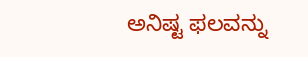ಅನಿಷ್ಟ ಫಲವನ್ನು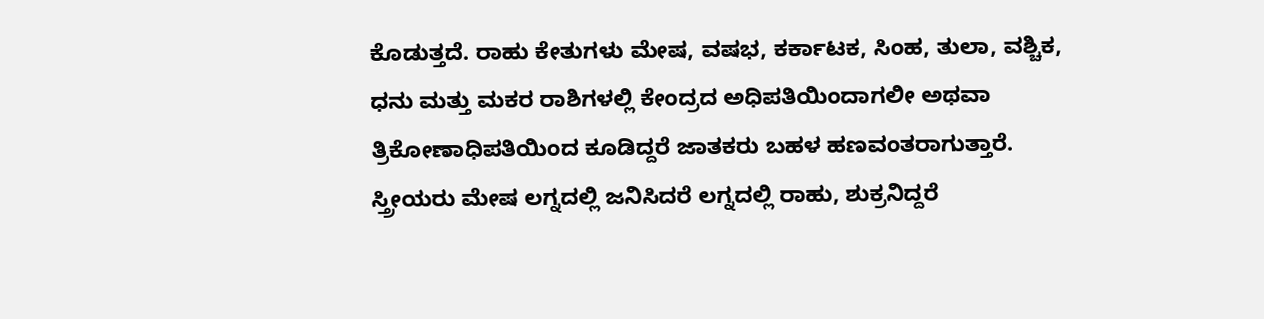ಕೊಡುತ್ತದೆ. ರಾಹು ಕೇತುಗಳು ಮೇಷ, ವಷಭ, ಕರ್ಕಾಟಕ, ಸಿಂಹ, ತುಲಾ, ವಶ್ಚಿಕ, ಧನು ಮತ್ತು ಮಕರ ರಾಶಿಗಳಲ್ಲಿ ಕೇಂದ್ರದ ಅಧಿಪತಿಯಿಂದಾಗಲೀ ಅಥವಾ ತ್ರಿಕೋಣಾಧಿಪತಿಯಿಂದ ಕೂಡಿದ್ದರೆ ಜಾತಕರು ಬಹಳ ಹಣವಂತರಾಗುತ್ತಾರೆ. ಸ್ತ್ರೀಯರು ಮೇಷ ಲಗ್ನದಲ್ಲಿ ಜನಿಸಿದರೆ ಲಗ್ನದಲ್ಲಿ ರಾಹು, ಶುಕ್ರನಿದ್ದರೆ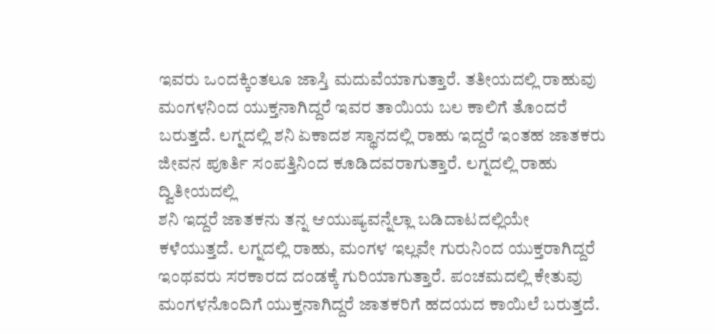ಇವರು ಒಂದಕ್ಕಿಂತಲೂ ಜಾಸ್ತಿ ಮದುವೆಯಾಗುತ್ತಾರೆ. ತತೀಯದಲ್ಲಿ ರಾಹುವು ಮಂಗಳನಿಂದ ಯುಕ್ತನಾಗಿದ್ದರೆ ಇವರ ತಾಯಿಯ ಬಲ ಕಾಲಿಗೆ ತೊಂದರೆ ಬರುತ್ತದೆ. ಲಗ್ನದಲ್ಲಿ ಶನಿ ಏಕಾದಶ ಸ್ಥಾನದಲ್ಲಿ ರಾಹು ಇದ್ದರೆ ಇಂತಹ ಜಾತಕರು ಜೀವನ ಪೂರ್ತಿ ಸಂಪತ್ತಿನಿಂದ ಕೂಡಿದವರಾಗುತ್ತಾರೆ. ಲಗ್ನದಲ್ಲಿ ರಾಹು ದ್ವಿತೀಯದಲ್ಲಿ
ಶನಿ ಇದ್ದರೆ ಜಾತಕನು ತನ್ನ ಆಯುಷ್ಯವನ್ನೆಲ್ಲಾ ಬಡಿದಾಟದಲ್ಲಿಯೇ ಕಳೆಯುತ್ತದೆ. ಲಗ್ನದಲ್ಲಿ ರಾಹು, ಮಂಗಳ ಇಲ್ಲವೇ ಗುರುನಿಂದ ಯುಕ್ತರಾಗಿದ್ದರೆ ಇಂಥವರು ಸರಕಾರದ ದಂಡಕ್ಕೆ ಗುರಿಯಾಗುತ್ತಾರೆ. ಪಂಚಮದಲ್ಲಿ ಕೇತುವು ಮಂಗಳನೊಂದಿಗೆ ಯುಕ್ತನಾಗಿದ್ದರೆ ಜಾತಕರಿಗೆ ಹದಯದ ಕಾಯಿಲೆ ಬರುತ್ತದೆ.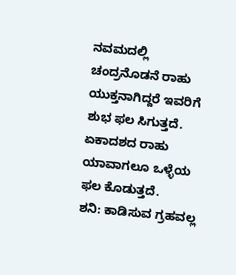ನವಮದಲ್ಲಿ ಚಂದ್ರನೊಡನೆ ರಾಹು ಯುಕ್ತನಾಗಿದ್ದರೆ ಇವರಿಗೆ ಶುಭ ಫಲ ಸಿಗುತ್ತದೆ. ಏಕಾದಶದ ರಾಹು ಯಾವಾಗಲೂ ಒಳ್ಳೆಯ ಫಲ ಕೊಡುತ್ತದೆ.
ಶನಿ: ಕಾಡಿಸುವ ಗ್ರಹವಲ್ಲ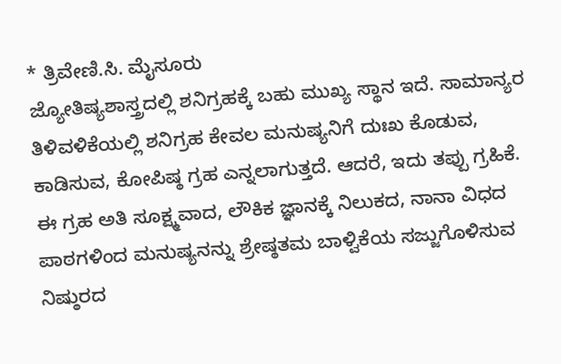* ತ್ರಿವೇಣಿ.ಸಿ. ಮೈಸೂರು
ಜ್ಯೋತಿಷ್ಯಶಾಸ್ತ್ರದಲ್ಲಿ ಶನಿಗ್ರಹಕ್ಕೆ ಬಹು ಮುಖ್ಯ ಸ್ಥಾನ ಇದೆ. ಸಾಮಾನ್ಯರ ತಿಳಿವಳಿಕೆಯಲ್ಲಿ ಶನಿಗ್ರಹ ಕೇವಲ ಮನುಷ್ಯನಿಗೆ ದುಃಖ ಕೊಡುವ, ಕಾಡಿಸುವ, ಕೋಪಿಷ್ಠ ಗ್ರಹ ಎನ್ನಲಾಗುತ್ತದೆ. ಆದರೆ, ಇದು ತಪ್ಪು ಗ್ರಹಿಕೆ.
ಈ ಗ್ರಹ ಅತಿ ಸೂಕ್ಷ್ಮವಾದ, ಲೌಕಿಕ ಜ್ಞಾನಕ್ಕೆ ನಿಲುಕದ, ನಾನಾ ವಿಧದ ಪಾಠಗಳಿಂದ ಮನುಷ್ಯನನ್ನು ಶ್ರೇಷ್ಠತಮ ಬಾಳ್ವಿಕೆಯ ಸಜ್ಜುಗೊಳಿಸುವ ನಿಷ್ಠುರದ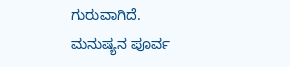ಗುರುವಾಗಿದೆ.
ಮನುಷ್ಯನ ಪೂರ್ವ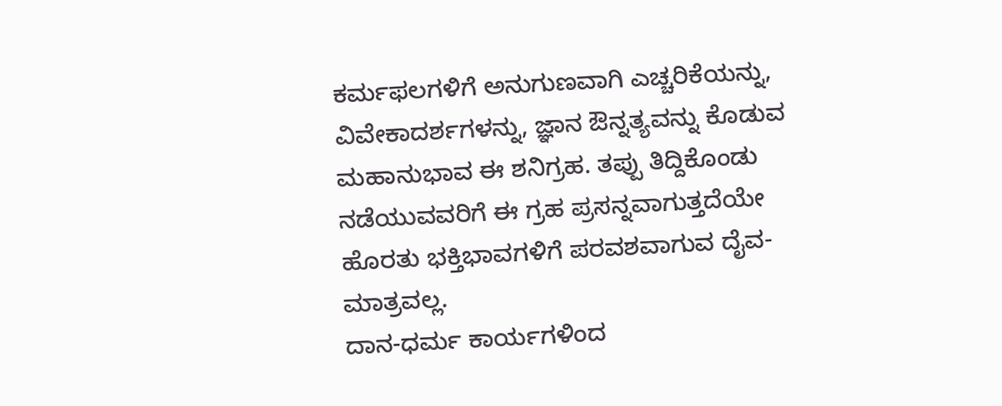ಕರ್ಮಫಲಗಳಿಗೆ ಅನುಗುಣವಾಗಿ ಎಚ್ಚರಿಕೆಯನ್ನು, ವಿವೇಕಾದರ್ಶಗಳನ್ನು, ಜ್ಞಾನ ಔನ್ನತ್ಯವನ್ನು ಕೊಡುವ ಮಹಾನುಭಾವ ಈ ಶನಿಗ್ರಹ. ತಪ್ಪು ತಿದ್ದಿಕೊಂಡು ನಡೆಯುವವರಿಗೆ ಈ ಗ್ರಹ ಪ್ರಸನ್ನವಾಗುತ್ತದೆಯೇ ಹೊರತು ಭಕ್ತಿಭಾವಗಳಿಗೆ ಪರವಶವಾಗುವ ದೈವ-ಮಾತ್ರವಲ್ಲ.
ದಾನ-ಧರ್ಮ ಕಾರ್ಯಗಳಿಂದ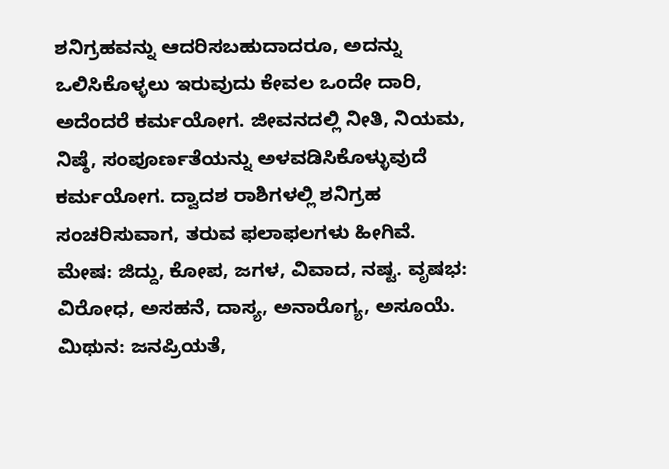ಶನಿಗ್ರಹವನ್ನು ಆದರಿಸಬಹುದಾದರೂ, ಅದನ್ನು ಒಲಿಸಿಕೊಳ್ಳಲು ಇರುವುದು ಕೇವಲ ಒಂದೇ ದಾರಿ, ಅದೆಂದರೆ ಕರ್ಮಯೋಗ. ಜೀವನದಲ್ಲಿ ನೀತಿ, ನಿಯಮ, ನಿಷ್ಠೆ, ಸಂಪೂರ್ಣತೆಯನ್ನು ಅಳವಡಿಸಿಕೊಳ್ಳುವುದೆ ಕರ್ಮಯೋಗ. ದ್ವಾದಶ ರಾಶಿಗಳಲ್ಲಿ ಶನಿಗ್ರಹ ಸಂಚರಿಸುವಾಗ, ತರುವ ಫಲಾಫಲಗಳು ಹೀಗಿವೆ.
ಮೇಷ: ಜಿದ್ದು, ಕೋಪ, ಜಗಳ, ವಿವಾದ, ನಷ್ಟ. ವೃಷಭ: ವಿರೋಧ, ಅಸಹನೆ, ದಾಸ್ಯ, ಅನಾರೊಗ್ಯ, ಅಸೂಯೆ.
ಮಿಥುನ: ಜನಪ್ರಿಯತೆ,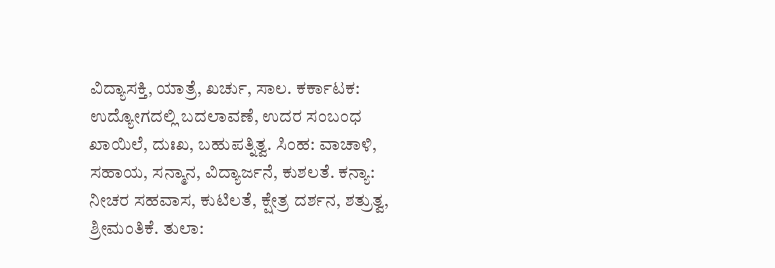ವಿದ್ಯಾಸಕ್ತಿ, ಯಾತ್ರೆ, ಖರ್ಚು, ಸಾಲ. ಕರ್ಕಾಟಕ: ಉದ್ಯೋಗದಲ್ಲಿ ಬದಲಾವಣೆ, ಉದರ ಸಂಬಂಧ ಖಾಯಿಲೆ, ದುಃಖ, ಬಹುಪತ್ನಿತ್ವ. ಸಿಂಹ: ವಾಚಾಳಿ, ಸಹಾಯ, ಸನ್ಮಾನ, ವಿದ್ಯಾರ್ಜನೆ, ಕುಶಲತೆ. ಕನ್ಯಾ: ನೀಚರ ಸಹವಾಸ, ಕುಟಿಲತೆ, ಕ್ಷೇತ್ರ ದರ್ಶನ, ಶತ್ರುತ್ವ, ಶ್ರೀಮಂತಿಕೆ. ತುಲಾ: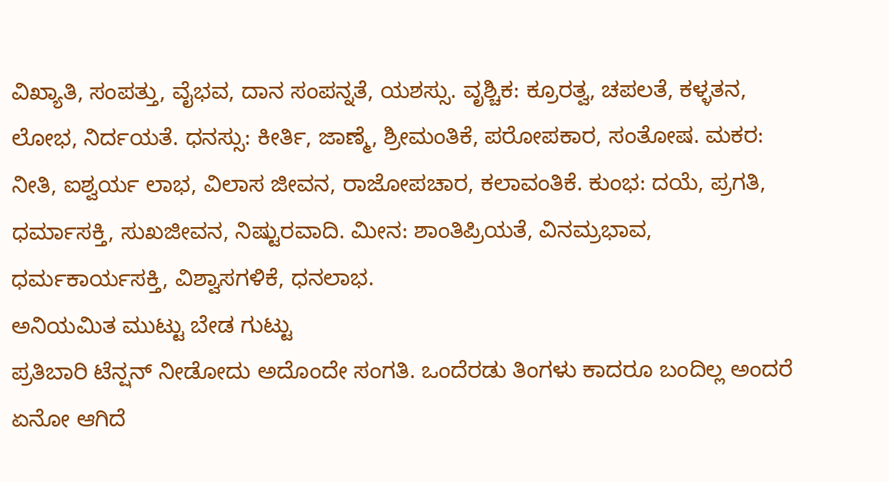ವಿಖ್ಯಾತಿ, ಸಂಪತ್ತು, ವೈಭವ, ದಾನ ಸಂಪನ್ನತೆ, ಯಶಸ್ಸು. ವೃಶ್ಚಿಕ: ಕ್ರೂರತ್ವ, ಚಪಲತೆ, ಕಳ್ಳತನ, ಲೋಭ, ನಿರ್ದಯತೆ. ಧನಸ್ಸು: ಕೀರ್ತಿ, ಜಾಣ್ಮೆ, ಶ್ರೀಮಂತಿಕೆ, ಪರೋಪಕಾರ, ಸಂತೋಷ. ಮಕರ: ನೀತಿ, ಐಶ್ವರ್ಯ ಲಾಭ, ವಿಲಾಸ ಜೀವನ, ರಾಜೋಪಚಾರ, ಕಲಾವಂತಿಕೆ. ಕುಂಭ: ದಯೆ, ಪ್ರಗತಿ, ಧರ್ಮಾಸಕ್ತಿ, ಸುಖಜೀವನ, ನಿಷ್ಟುರವಾದಿ. ಮೀನ: ಶಾಂತಿಪ್ರಿಯತೆ, ವಿನಮ್ರಭಾವ, ಧರ್ಮಕಾರ್ಯಸಕ್ತಿ, ವಿಶ್ವಾಸಗಳಿಕೆ, ಧನಲಾಭ.
ಅನಿಯಮಿತ ಮುಟ್ಟು ಬೇಡ ಗುಟ್ಟು
ಪ್ರತಿಬಾರಿ ಟೆನ್ಷನ್ ನೀಡೋದು ಅದೊಂದೇ ಸಂಗತಿ. ಒಂದೆರಡು ತಿಂಗಳು ಕಾದರೂ ಬಂದಿಲ್ಲ ಅಂದರೆ ಏನೋ ಆಗಿದೆ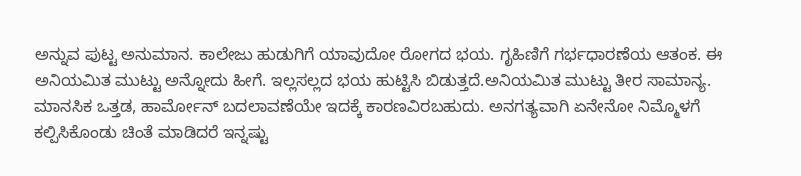ಅನ್ನುವ ಪುಟ್ಟ ಅನುಮಾನ. ಕಾಲೇಜು ಹುಡುಗಿಗೆ ಯಾವುದೋ ರೋಗದ ಭಯ. ಗೃಹಿಣಿಗೆ ಗರ್ಭಧಾರಣೆಯ ಆತಂಕ. ಈ ಅನಿಯಮಿತ ಮುಟ್ಟು ಅನ್ನೋದು ಹೀಗೆ. ಇಲ್ಲಸಲ್ಲದ ಭಯ ಹುಟ್ಟಿಸಿ ಬಿಡುತ್ತದೆ.ಅನಿಯಮಿತ ಮುಟ್ಟು ತೀರ ಸಾಮಾನ್ಯ. ಮಾನಸಿಕ ಒತ್ತಡ, ಹಾರ್ಮೋನ್ ಬದಲಾವಣೆಯೇ ಇದಕ್ಕೆ ಕಾರಣವಿರಬಹುದು. ಅನಗತ್ಯವಾಗಿ ಏನೇನೋ ನಿಮ್ಮೊಳಗೆ ಕಲ್ಪಿಸಿಕೊಂಡು ಚಿಂತೆ ಮಾಡಿದರೆ ಇನ್ನಷ್ಟು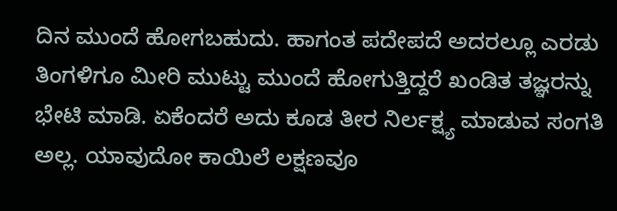ದಿನ ಮುಂದೆ ಹೋಗಬಹುದು. ಹಾಗಂತ ಪದೇಪದೆ ಅದರಲ್ಲೂ ಎರಡು ತಿಂಗಳಿಗೂ ಮೀರಿ ಮುಟ್ಟು ಮುಂದೆ ಹೋಗುತ್ತಿದ್ದರೆ ಖಂಡಿತ ತಜ್ಞರನ್ನು ಭೇಟಿ ಮಾಡಿ. ಏಕೆಂದರೆ ಅದು ಕೂಡ ತೀರ ನಿರ್ಲಕ್ಷ್ಯ ಮಾಡುವ ಸಂಗತಿ ಅಲ್ಲ. ಯಾವುದೋ ಕಾಯಿಲೆ ಲಕ್ಷಣವೂ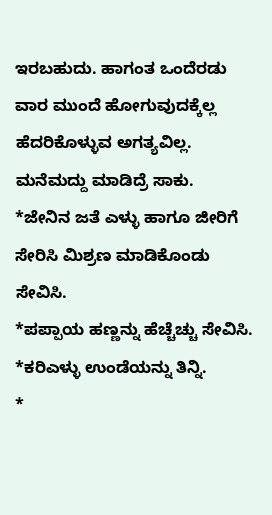ಇರಬಹುದು. ಹಾಗಂತ ಒಂದೆರಡು ವಾರ ಮುಂದೆ ಹೋಗುವುದಕ್ಕೆಲ್ಲ ಹೆದರಿಕೊಳ್ಳುವ ಅಗತ್ಯವಿಲ್ಲ. ಮನೆಮದ್ದು ಮಾಡಿದ್ರೆ ಸಾಕು.
*ಜೇನಿನ ಜತೆ ಎಳ್ಳು ಹಾಗೂ ಜೀರಿಗೆ ಸೇರಿಸಿ ಮಿಶ್ರಣ ಮಾಡಿಕೊಂಡು ಸೇವಿಸಿ.
*ಪಪ್ಪಾಯ ಹಣ್ಣನ್ನು ಹೆಚ್ಚೆಚ್ಚು ಸೇವಿಸಿ. *ಕರಿಎಳ್ಳು ಉಂಡೆಯನ್ನು ತಿನ್ನಿ.
*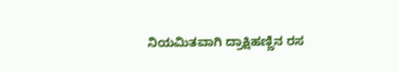ನಿಯಮಿತವಾಗಿ ದ್ರಾಕ್ಷಿಹಣ್ಣಿನ ರಸ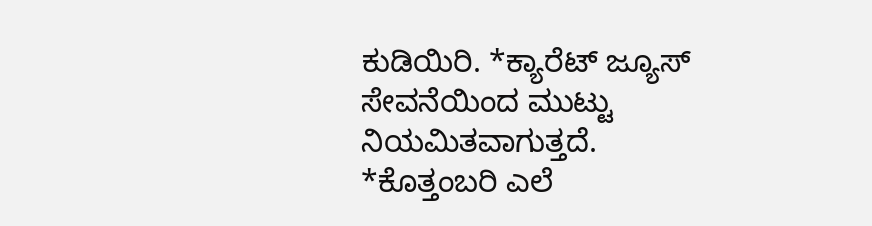ಕುಡಿಯಿರಿ. *ಕ್ಯಾರೆಟ್ ಜ್ಯೂಸ್ ಸೇವನೆಯಿಂದ ಮುಟ್ಟು ನಿಯಮಿತವಾಗುತ್ತದೆ.
*ಕೊತ್ತಂಬರಿ ಎಲೆ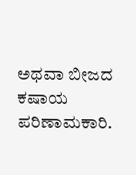ಅಥವಾ ಬೀಜದ ಕಷಾಯ ಪರಿಣಾಮಕಾರಿ.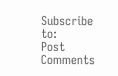Subscribe to:
Post Comments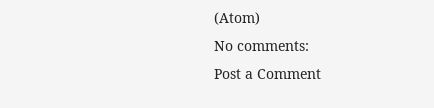(Atom)
No comments:
Post a Comment